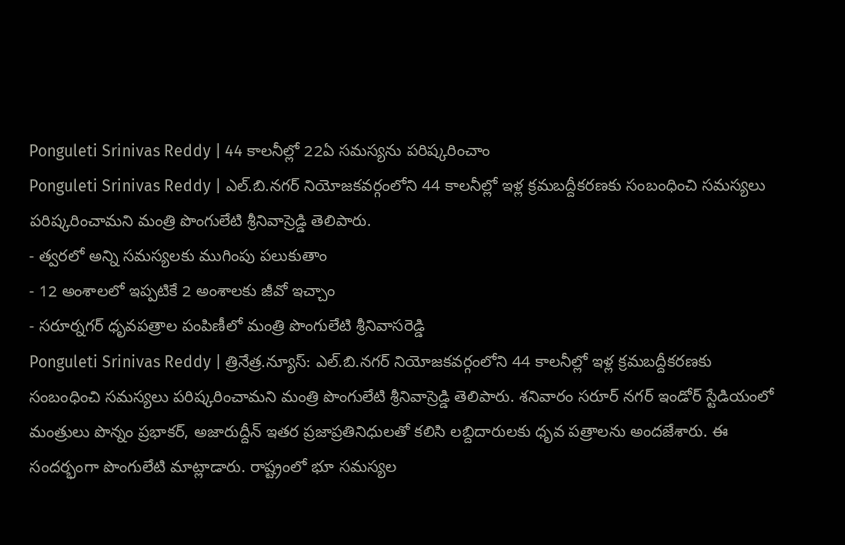Ponguleti Srinivas Reddy | 44 కాలనీల్లో 22ఏ సమస్యను పరిష్కరించాం
Ponguleti Srinivas Reddy | ఎల్.బి.నగర్ నియోజకవర్గంలోని 44 కాలనీల్లో ఇళ్ల క్రమబద్దీకరణకు సంబంధించి సమస్యలు పరిష్కరించామని మంత్రి పొంగులేటి శ్రీనివాస్రెడ్డి తెలిపారు.
- త్వరలో అన్ని సమస్యలకు ముగింపు పలుకుతాం
- 12 అంశాలలో ఇప్పటికే 2 అంశాలకు జీవో ఇచ్చాం
- సరూర్నగర్ ధృవపత్రాల పంపిణీలో మంత్రి పొంగులేటి శ్రీనివాసరెడ్డి
Ponguleti Srinivas Reddy | త్రినేత్ర.న్యూస్: ఎల్.బి.నగర్ నియోజకవర్గంలోని 44 కాలనీల్లో ఇళ్ల క్రమబద్దీకరణకు సంబంధించి సమస్యలు పరిష్కరించామని మంత్రి పొంగులేటి శ్రీనివాస్రెడ్డి తెలిపారు. శనివారం సరూర్ నగర్ ఇండోర్ స్టేడియంలో మంత్రులు పొన్నం ప్రభాకర్, అజారుద్దీన్ ఇతర ప్రజాప్రతినిధులతో కలిసి లబ్దిదారులకు ధృవ పత్రాలను అందజేశారు. ఈ సందర్భంగా పొంగులేటి మాట్లాడారు. రాష్ట్రంలో భూ సమస్యల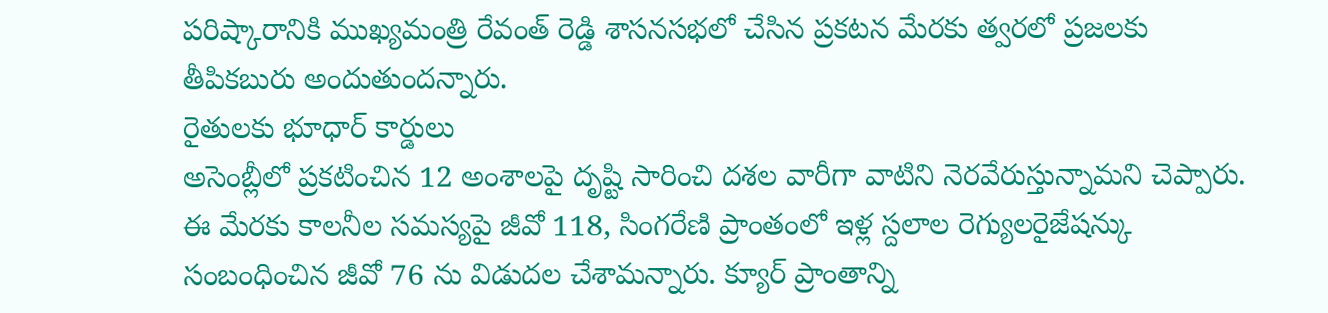పరిష్కారానికి ముఖ్యమంత్రి రేవంత్ రెడ్డి శాసనసభలో చేసిన ప్రకటన మేరకు త్వరలో ప్రజలకు తీపికబురు అందుతుందన్నారు.
రైతులకు భూధార్ కార్డులు
అసెంబ్లీలో ప్రకటించిన 12 అంశాలపై దృష్టి సారించి దశల వారీగా వాటిని నెరవేరుస్తున్నామని చెప్పారు. ఈ మేరకు కాలనీల సమస్యపై జీవో 118, సింగరేణి ప్రాంతంలో ఇళ్ల స్దలాల రెగ్యులరైజేషన్కు సంబంధించిన జీవో 76 ను విడుదల చేశామన్నారు. క్యూర్ ప్రాంతాన్ని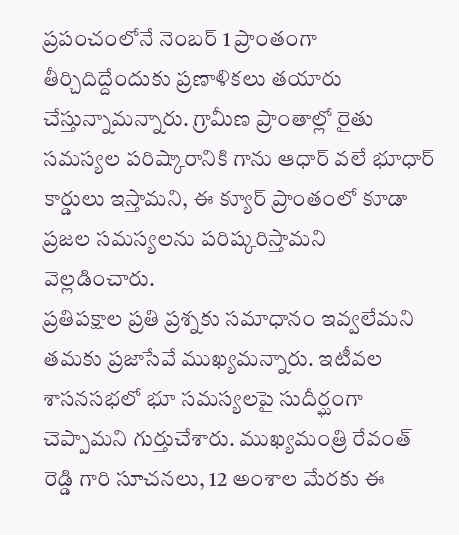ప్రపంచంలోనే నెంబర్ 1 ప్రాంతంగా తీర్చిదిద్దేందుకు ప్రణాళికలు తయారు చేస్తున్నామన్నారు. గ్రామీణ ప్రాంతాల్లో రైతు సమస్యల పరిష్కారానికి గాను ఆధార్ వలే భూధార్ కార్డులు ఇస్తామని, ఈ క్యూర్ ప్రాంతంలో కూడా ప్రజల సమస్యలను పరిష్కరిస్తామని వెల్లడించారు.
ప్రతిపక్షాల ప్రతి ప్రశ్నకు సమాధానం ఇవ్వలేమని తమకు ప్రజాసేవే ముఖ్యమన్నారు. ఇటీవల శాసనసభలో భూ సమస్యలపై సుదీర్ఘంగా చెప్పామని గుర్తుచేశారు. ముఖ్యమంత్రి రేవంత్ రెడ్డి గారి సూచనలు, 12 అంశాల మేరకు ఈ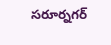సరూర్నగర్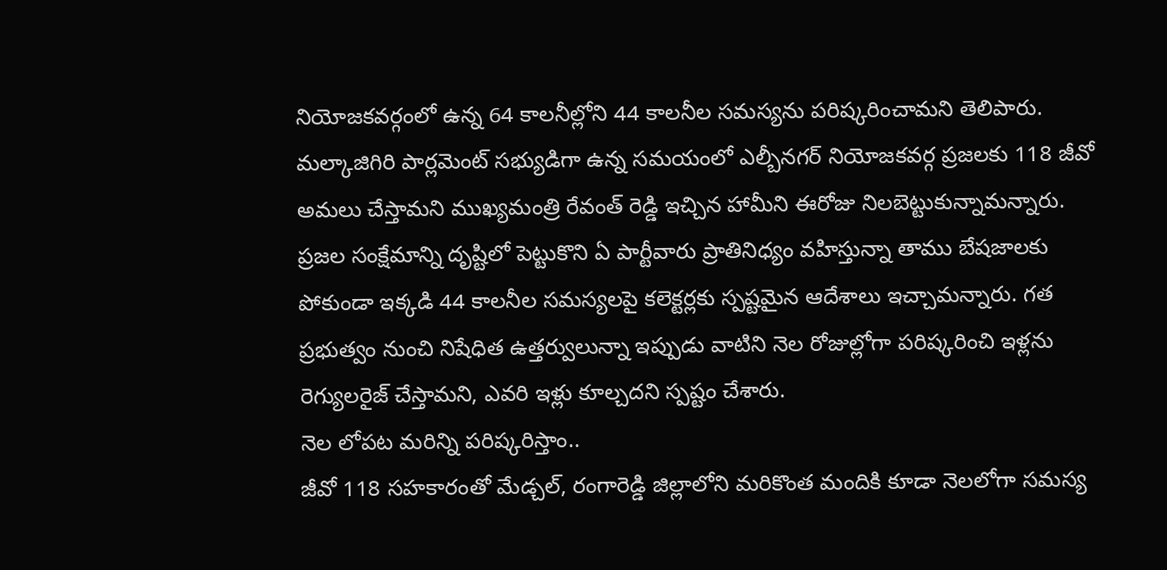నియోజకవర్గంలో ఉన్న 64 కాలనీల్లోని 44 కాలనీల సమస్యను పరిష్కరించామని తెలిపారు. మల్కాజిగిరి పార్లమెంట్ సభ్యుడిగా ఉన్న సమయంలో ఎల్బీనగర్ నియోజకవర్గ ప్రజలకు 118 జీవో అమలు చేస్తామని ముఖ్యమంత్రి రేవంత్ రెడ్డి ఇచ్చిన హామీని ఈరోజు నిలబెట్టుకున్నామన్నారు.
ప్రజల సంక్షేమాన్ని దృష్టిలో పెట్టుకొని ఏ పార్టీవారు ప్రాతినిధ్యం వహిస్తున్నా తాము బేషజాలకు పోకుండా ఇక్కడి 44 కాలనీల సమస్యలపై కలెక్టర్లకు స్పష్టమైన ఆదేశాలు ఇచ్చామన్నారు. గత ప్రభుత్వం నుంచి నిషేధిత ఉత్తర్వులున్నా ఇప్పుడు వాటిని నెల రోజుల్లోగా పరిష్కరించి ఇళ్లను రెగ్యులరైజ్ చేస్తామని, ఎవరి ఇళ్లు కూల్చదని స్పష్టం చేశారు.
నెల లోపట మరిన్ని పరిష్కరిస్తాం..
జీవో 118 సహకారంతో మేడ్చల్, రంగారెడ్డి జిల్లాలోని మరికొంత మందికి కూడా నెలలోగా సమస్య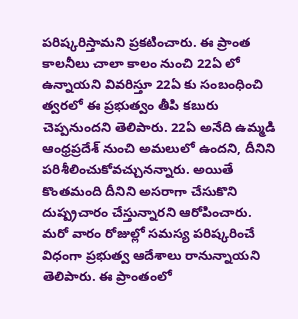పరిష్కరిస్తామని ప్రకటించారు. ఈ ప్రాంత కాలనీలు చాలా కాలం నుంచి 22ఏ లో ఉన్నాయని వివరిస్తూ 22ఏ కు సంబంధించి త్వరలో ఈ ప్రభుత్వం తీపి కబురు చెప్పనుందని తెలిపారు. 22ఏ అనేది ఉమ్మడి ఆంధ్రప్రదేశ్ నుంచి అమలులో ఉందని, దీనిని పరిశీలించుకోవచ్చునన్నారు. అయితే కొంతమంది దీనిని అసరాగా చేసుకొని దుష్ప్రచారం చేస్తున్నారని ఆరోపించారు.
మరో వారం రోజుల్లో సమస్య పరిష్కరించే విధంగా ప్రభుత్వ ఆదేశాలు రానున్నాయని తెలిపారు. ఈ ప్రాంతంలో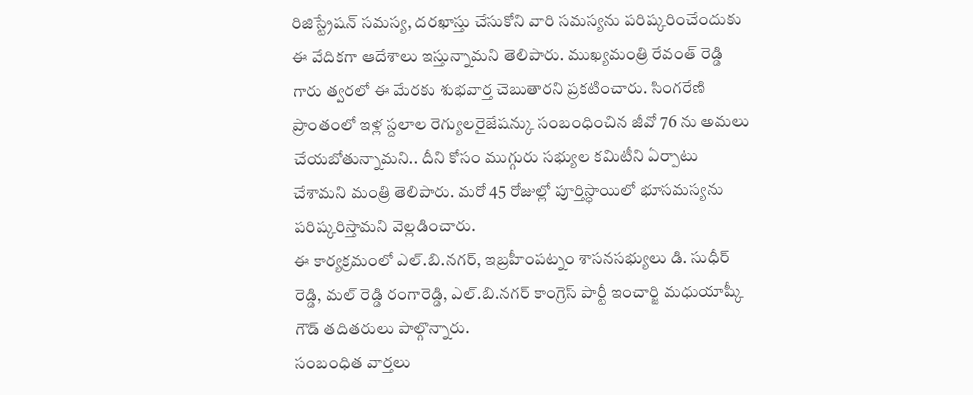రిజిస్ట్రేషన్ సమస్య, దరఖాస్తు చేసుకోని వారి సమస్యను పరిష్కరించేందుకు ఈ వేదికగా ఆదేశాలు ఇస్తున్నామని తెలిపారు. ముఖ్యమంత్రి రేవంత్ రెడ్డి గారు త్వరలో ఈ మేరకు శుభవార్త చెబుతారని ప్రకటించారు. సింగరేణి ప్రాంతంలో ఇళ్ల స్దలాల రెగ్యులరైజేషన్కు సంబంధించిన జీవో 76 ను అమలు చేయబోతున్నామని.. దీని కోసం ముగ్గురు సభ్యుల కమిటీని ఏర్పాటు చేశామని మంత్రి తెలిపారు. మరో 45 రోజుల్లో పూర్తిస్ధాయిలో భూసమస్యను పరిష్కరిస్తామని వెల్లడించారు.
ఈ కార్యక్రమంలో ఎల్.బి.నగర్, ఇబ్రహీంపట్నం శాసనసభ్యులు డి. సుధీర్ రెడ్డి, మల్ రెడ్డి రంగారెడ్డి, ఎల్.బి.నగర్ కాంగ్రెస్ పార్టీ ఇంచార్జి మధుయాష్కీ గౌడ్ తదితరులు పాల్గొన్నారు.
సంబంధిత వార్తలు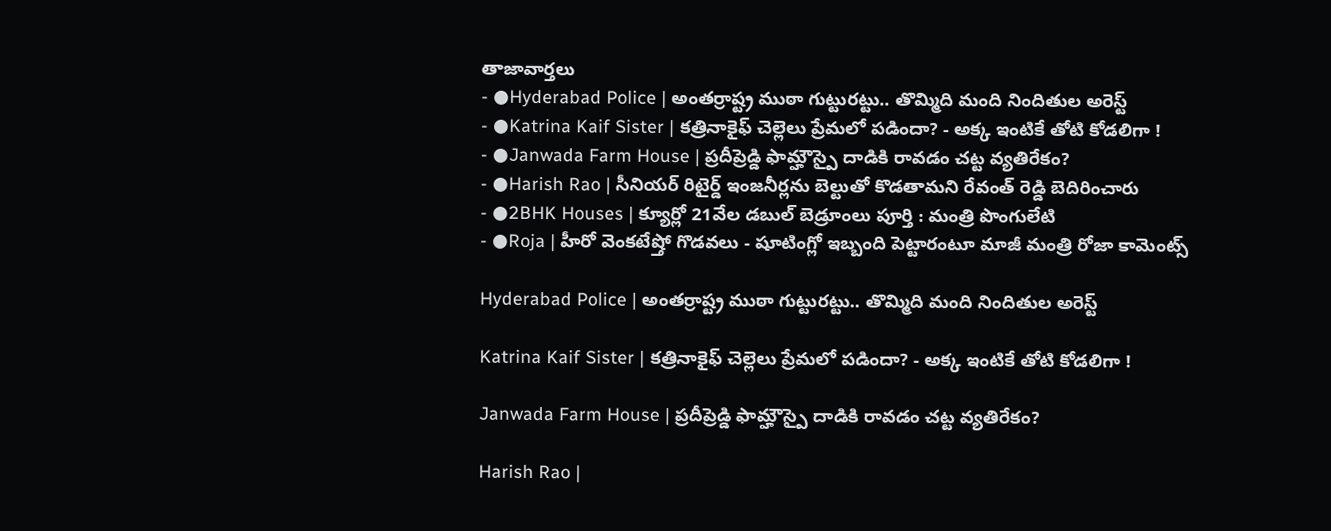తాజావార్తలు
- ●Hyderabad Police | అంతర్రాష్ట్ర ముఠా గుట్టురట్టు.. తొమ్మిది మంది నిందితుల అరెస్ట్
- ●Katrina Kaif Sister | కత్రినాకైఫ్ చెల్లెలు ప్రేమలో పడిందా? - అక్క ఇంటికే తోటి కోడలిగా !
- ●Janwada Farm House | ప్రదీప్రెడ్డి ఫామ్హౌస్పై దాడికి రావడం చట్ట వ్యతిరేకం?
- ●Harish Rao | సీనియర్ రిటైర్డ్ ఇంజనీర్లను బెల్టుతో కొడతామని రేవంత్ రెడ్డి బెదిరించారు
- ●2BHK Houses | క్యూర్లో 21వేల డబుల్ బెడ్రూంలు పూర్తి : మంత్రి పొంగులేటి
- ●Roja | హీరో వెంకటేష్తో గొడవలు - షూటింగ్లో ఇబ్బంది పెట్టారంటూ మాజీ మంత్రి రోజా కామెంట్స్

Hyderabad Police | అంతర్రాష్ట్ర ముఠా గుట్టురట్టు.. తొమ్మిది మంది నిందితుల అరెస్ట్

Katrina Kaif Sister | కత్రినాకైఫ్ చెల్లెలు ప్రేమలో పడిందా? - అక్క ఇంటికే తోటి కోడలిగా !

Janwada Farm House | ప్రదీప్రెడ్డి ఫామ్హౌస్పై దాడికి రావడం చట్ట వ్యతిరేకం?

Harish Rao |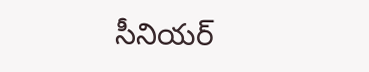సీనియర్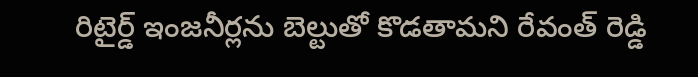రిటైర్డ్ ఇంజనీర్లను బెల్టుతో కొడతామని రేవంత్ రెడ్డి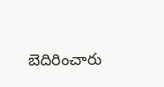బెదిరించారు